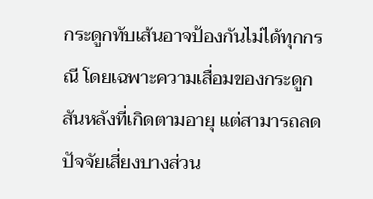กระดูกทับเส้นอาจป้องกันไม่ได้ทุกกรณี โดยเฉพาะความเสื่อมของกระดูกสันหลังที่เกิดตามอายุ แต่สามารถลดปัจจัยเสี่ยงบางส่วน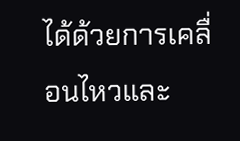ได้ด้วยการเคลื่อนไหวและ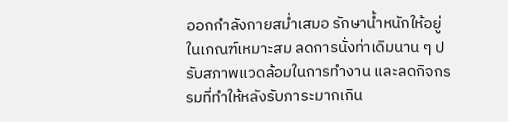ออกกำลังกายสม่ำเสมอ รักษาน้ำหนักให้อยู่ในเกณฑ์เหมาะสม ลดการนั่งท่าเดิมนาน ๆ ปรับสภาพแวดล้อมในการทำงาน และลดกิจกรรมที่ทำให้หลังรับภาระมากเกิน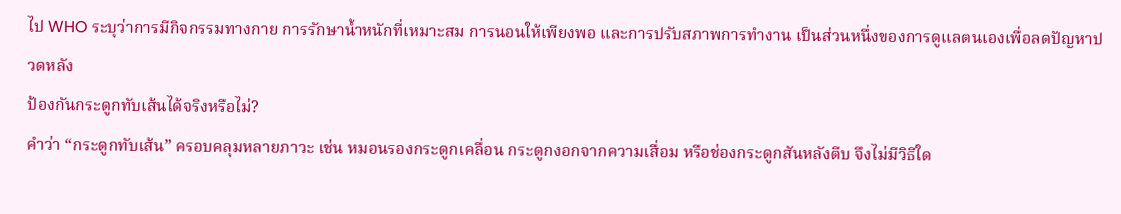ไป WHO ระบุว่าการมีกิจกรรมทางกาย การรักษาน้ำหนักที่เหมาะสม การนอนให้เพียงพอ และการปรับสภาพการทำงาน เป็นส่วนหนึ่งของการดูแลตนเองเพื่อลดปัญหาปวดหลัง
ป้องกันกระดูกทับเส้นได้จริงหรือไม่?
คำว่า “กระดูกทับเส้น” ครอบคลุมหลายภาวะ เช่น หมอนรองกระดูกเคลื่อน กระดูกงอกจากความเสื่อม หรือช่องกระดูกสันหลังตีบ จึงไม่มีวิธีใด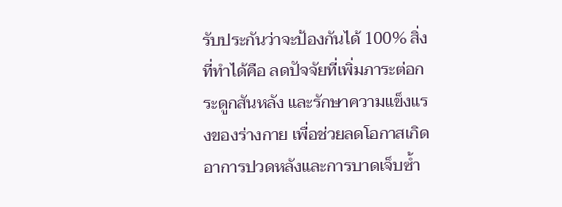รับประกันว่าจะป้องกันได้ 100% สิ่งที่ทำได้คือ ลดปัจจัยที่เพิ่มภาระต่อกระดูกสันหลัง และรักษาความแข็งแรงของร่างกาย เพื่อช่วยลดโอกาสเกิดอาการปวดหลังและการบาดเจ็บซ้ำ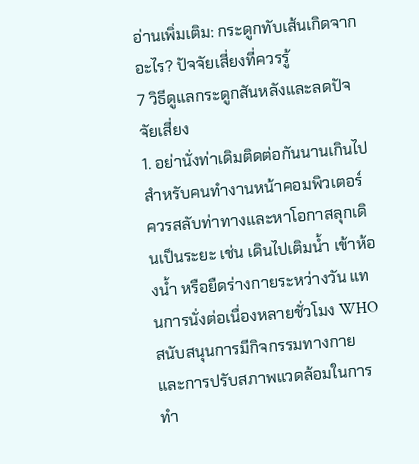อ่านเพิ่มเติม: กระดูกทับเส้นเกิดจากอะไร? ปัจจัยเสี่ยงที่ควรรู้
7 วิธีดูแลกระดูกสันหลังและลดปัจจัยเสี่ยง
1. อย่านั่งท่าเดิมติดต่อกันนานเกินไป สำหรับคนทำงานหน้าคอมพิวเตอร์ ควรสลับท่าทางและหาโอกาสลุกเดินเป็นระยะ เช่น เดินไปเติมน้ำ เข้าห้องน้ำ หรือยืดร่างกายระหว่างวัน แทนการนั่งต่อเนื่องหลายชั่วโมง WHO สนับสนุนการมีกิจกรรมทางกายและการปรับสภาพแวดล้อมในการทำ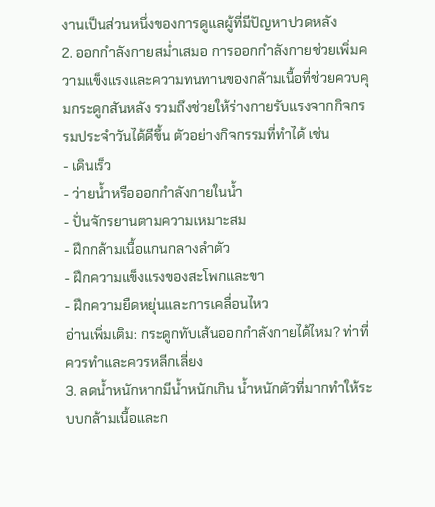งานเป็นส่วนหนึ่งของการดูแลผู้ที่มีปัญหาปวดหลัง
2. ออกกำลังกายสม่ำเสมอ การออกกำลังกายช่วยเพิ่มความแข็งแรงและความทนทานของกล้ามเนื้อที่ช่วยควบคุมกระดูกสันหลัง รวมถึงช่วยให้ร่างกายรับแรงจากกิจกรรมประจำวันได้ดีขึ้น ตัวอย่างกิจกรรมที่ทำได้ เช่น
- เดินเร็ว
- ว่ายน้ำหรือออกกำลังกายในน้ำ
- ปั่นจักรยานตามความเหมาะสม
- ฝึกกล้ามเนื้อแกนกลางลำตัว
- ฝึกความแข็งแรงของสะโพกและขา
- ฝึกความยืดหยุ่นและการเคลื่อนไหว
อ่านเพิ่มเติม: กระดูกทับเส้นออกกำลังกายได้ไหม? ท่าที่ควรทำและควรหลีกเลี่ยง
3. ลดน้ำหนักหากมีน้ำหนักเกิน น้ำหนักตัวที่มากทำให้ระบบกล้ามเนื้อและก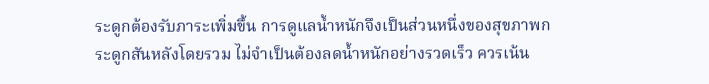ระดูกต้องรับภาระเพิ่มขึ้น การดูแลน้ำหนักจึงเป็นส่วนหนึ่งของสุขภาพกระดูกสันหลังโดยรวม ไม่จำเป็นต้องลดน้ำหนักอย่างรวดเร็ว ควรเน้น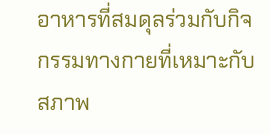อาหารที่สมดุลร่วมกับกิจกรรมทางกายที่เหมาะกับสภาพ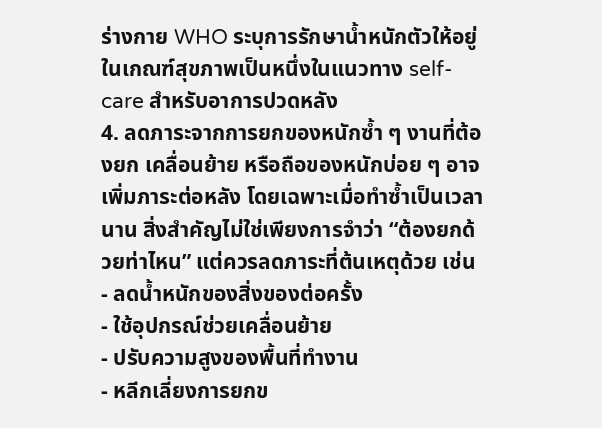ร่างกาย WHO ระบุการรักษาน้ำหนักตัวให้อยู่ในเกณฑ์สุขภาพเป็นหนึ่งในแนวทาง self-care สำหรับอาการปวดหลัง
4. ลดภาระจากการยกของหนักซ้ำ ๆ งานที่ต้องยก เคลื่อนย้าย หรือถือของหนักบ่อย ๆ อาจเพิ่มภาระต่อหลัง โดยเฉพาะเมื่อทำซ้ำเป็นเวลานาน สิ่งสำคัญไม่ใช่เพียงการจำว่า “ต้องยกด้วยท่าไหน” แต่ควรลดภาระที่ต้นเหตุด้วย เช่น
- ลดน้ำหนักของสิ่งของต่อครั้ง
- ใช้อุปกรณ์ช่วยเคลื่อนย้าย
- ปรับความสูงของพื้นที่ทำงาน
- หลีกเลี่ยงการยกข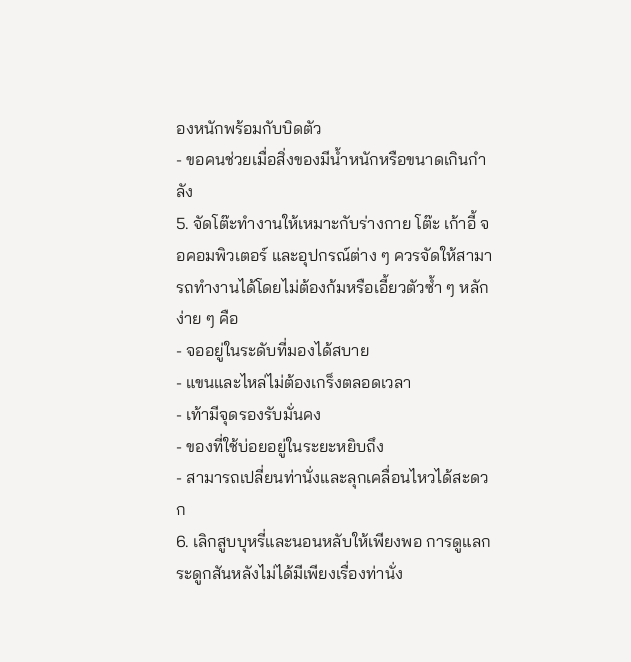องหนักพร้อมกับบิดตัว
- ขอคนช่วยเมื่อสิ่งของมีน้ำหนักหรือขนาดเกินกำลัง
5. จัดโต๊ะทำงานให้เหมาะกับร่างกาย โต๊ะ เก้าอี้ จอคอมพิวเตอร์ และอุปกรณ์ต่าง ๆ ควรจัดให้สามารถทำงานได้โดยไม่ต้องก้มหรือเอี้ยวตัวซ้ำ ๆ หลักง่าย ๆ คือ
- จออยู่ในระดับที่มองได้สบาย
- แขนและไหล่ไม่ต้องเกร็งตลอดเวลา
- เท้ามีจุดรองรับมั่นคง
- ของที่ใช้บ่อยอยู่ในระยะหยิบถึง
- สามารถเปลี่ยนท่านั่งและลุกเคลื่อนไหวได้สะดวก
6. เลิกสูบบุหรี่และนอนหลับให้เพียงพอ การดูแลกระดูกสันหลังไม่ได้มีเพียงเรื่องท่านั่ง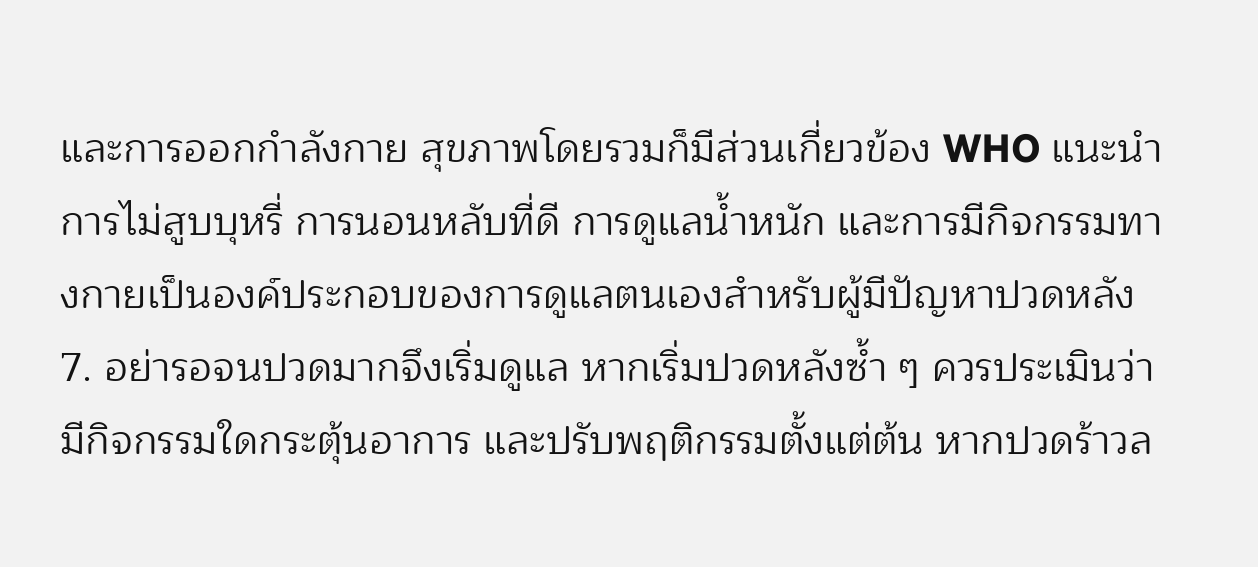และการออกกำลังกาย สุขภาพโดยรวมก็มีส่วนเกี่ยวข้อง WHO แนะนำการไม่สูบบุหรี่ การนอนหลับที่ดี การดูแลน้ำหนัก และการมีกิจกรรมทางกายเป็นองค์ประกอบของการดูแลตนเองสำหรับผู้มีปัญหาปวดหลัง
7. อย่ารอจนปวดมากจึงเริ่มดูแล หากเริ่มปวดหลังซ้ำ ๆ ควรประเมินว่ามีกิจกรรมใดกระตุ้นอาการ และปรับพฤติกรรมตั้งแต่ต้น หากปวดร้าวล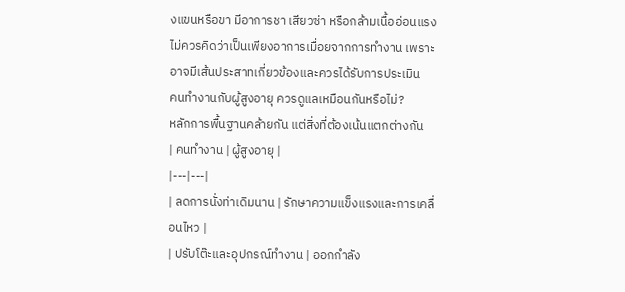งแขนหรือขา มีอาการชา เสียวซ่า หรือกล้ามเนื้ออ่อนแรง ไม่ควรคิดว่าเป็นเพียงอาการเมื่อยจากการทำงาน เพราะอาจมีเส้นประสาทเกี่ยวข้องและควรได้รับการประเมิน
คนทำงานกับผู้สูงอายุ ควรดูแลเหมือนกันหรือไม่?
หลักการพื้นฐานคล้ายกัน แต่สิ่งที่ต้องเน้นแตกต่างกัน
| คนทำงาน | ผู้สูงอายุ |
|---|---|
| ลดการนั่งท่าเดิมนาน | รักษาความแข็งแรงและการเคลื่อนไหว |
| ปรับโต๊ะและอุปกรณ์ทำงาน | ออกกำลัง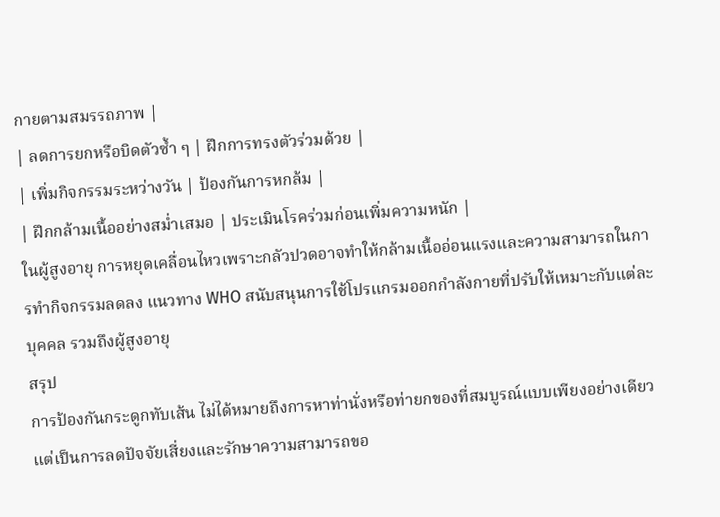กายตามสมรรถภาพ |
| ลดการยกหรือบิดตัวซ้ำ ๆ | ฝึกการทรงตัวร่วมด้วย |
| เพิ่มกิจกรรมระหว่างวัน | ป้องกันการหกล้ม |
| ฝึกกล้ามเนื้ออย่างสม่ำเสมอ | ประเมินโรคร่วมก่อนเพิ่มความหนัก |
ในผู้สูงอายุ การหยุดเคลื่อนไหวเพราะกลัวปวดอาจทำให้กล้ามเนื้ออ่อนแรงและความสามารถในการทำกิจกรรมลดลง แนวทาง WHO สนับสนุนการใช้โปรแกรมออกกำลังกายที่ปรับให้เหมาะกับแต่ละบุคคล รวมถึงผู้สูงอายุ
สรุป
การป้องกันกระดูกทับเส้น ไม่ได้หมายถึงการหาท่านั่งหรือท่ายกของที่สมบูรณ์แบบเพียงอย่างเดียว แต่เป็นการลดปัจจัยเสี่ยงและรักษาความสามารถขอ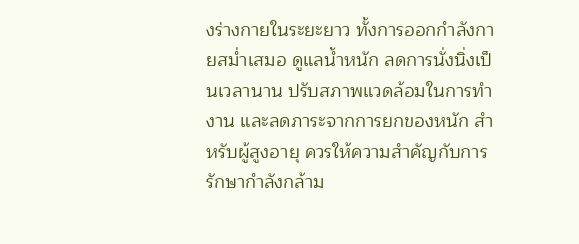งร่างกายในระยะยาว ทั้งการออกกำลังกายสม่ำเสมอ ดูแลน้ำหนัก ลดการนั่งนิ่งเป็นเวลานาน ปรับสภาพแวดล้อมในการทำงาน และลดภาระจากการยกของหนัก สำหรับผู้สูงอายุ ควรให้ความสำคัญกับการรักษากำลังกล้าม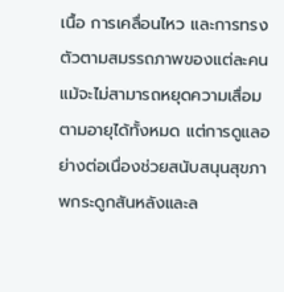เนื้อ การเคลื่อนไหว และการทรงตัวตามสมรรถภาพของแต่ละคน แม้จะไม่สามารถหยุดความเสื่อมตามอายุได้ทั้งหมด แต่การดูแลอย่างต่อเนื่องช่วยสนับสนุนสุขภาพกระดูกสันหลังและล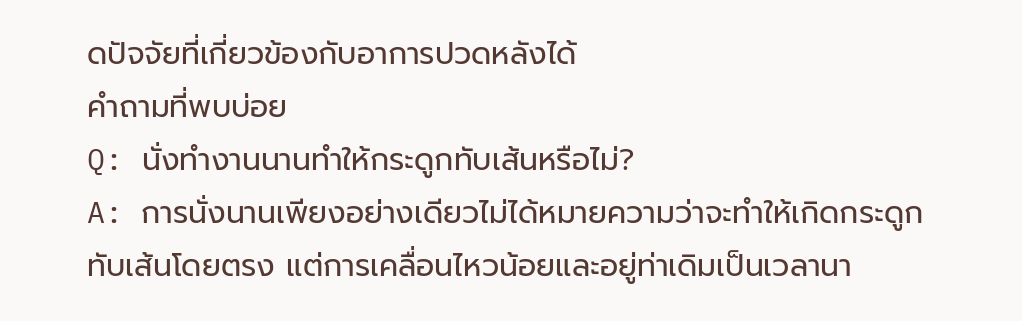ดปัจจัยที่เกี่ยวข้องกับอาการปวดหลังได้
คำถามที่พบบ่อย
Q: นั่งทำงานนานทำให้กระดูกทับเส้นหรือไม่?
A: การนั่งนานเพียงอย่างเดียวไม่ได้หมายความว่าจะทำให้เกิดกระดูกทับเส้นโดยตรง แต่การเคลื่อนไหวน้อยและอยู่ท่าเดิมเป็นเวลานา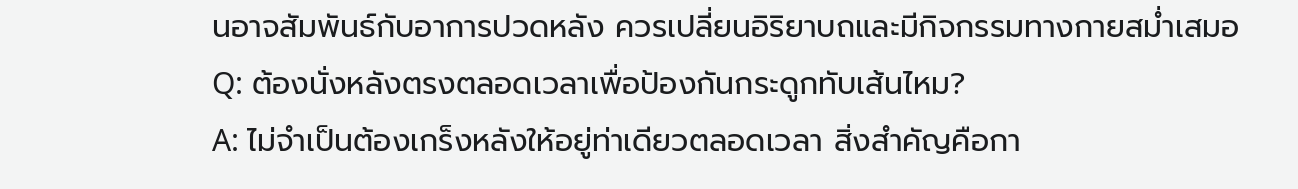นอาจสัมพันธ์กับอาการปวดหลัง ควรเปลี่ยนอิริยาบถและมีกิจกรรมทางกายสม่ำเสมอ
Q: ต้องนั่งหลังตรงตลอดเวลาเพื่อป้องกันกระดูกทับเส้นไหม?
A: ไม่จำเป็นต้องเกร็งหลังให้อยู่ท่าเดียวตลอดเวลา สิ่งสำคัญคือกา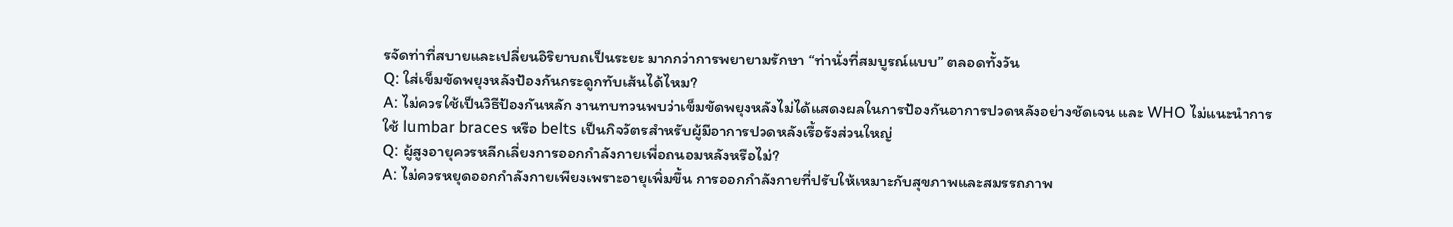รจัดท่าที่สบายและเปลี่ยนอิริยาบถเป็นระยะ มากกว่าการพยายามรักษา “ท่านั่งที่สมบูรณ์แบบ” ตลอดทั้งวัน
Q: ใส่เข็มขัดพยุงหลังป้องกันกระดูกทับเส้นได้ไหม?
A: ไม่ควรใช้เป็นวิธีป้องกันหลัก งานทบทวนพบว่าเข็มขัดพยุงหลังไม่ได้แสดงผลในการป้องกันอาการปวดหลังอย่างชัดเจน และ WHO ไม่แนะนำการใช้ lumbar braces หรือ belts เป็นกิจวัตรสำหรับผู้มีอาการปวดหลังเรื้อรังส่วนใหญ่
Q: ผู้สูงอายุควรหลีกเลี่ยงการออกกำลังกายเพื่อถนอมหลังหรือไม่?
A: ไม่ควรหยุดออกกำลังกายเพียงเพราะอายุเพิ่มขึ้น การออกกำลังกายที่ปรับให้เหมาะกับสุขภาพและสมรรถภาพ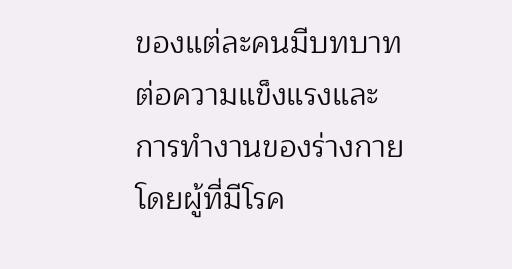ของแต่ละคนมีบทบาทต่อความแข็งแรงและการทำงานของร่างกาย โดยผู้ที่มีโรค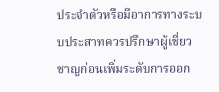ประจำตัวหรือมีอาการทางระบบประสาทควรปรึกษาผู้เชี่ยวชาญก่อนเพิ่มระดับการออก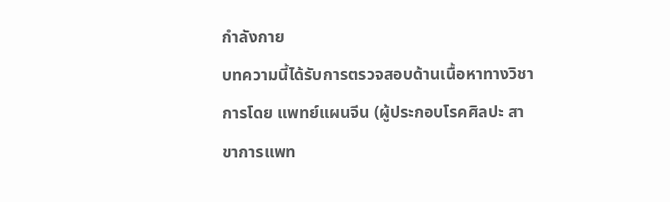กำลังกาย
บทความนี้ได้รับการตรวจสอบด้านเนื้อหาทางวิชาการโดย แพทย์แผนจีน (ผู้ประกอบโรคศิลปะ สาขาการแพท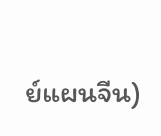ย์แผนจีน)